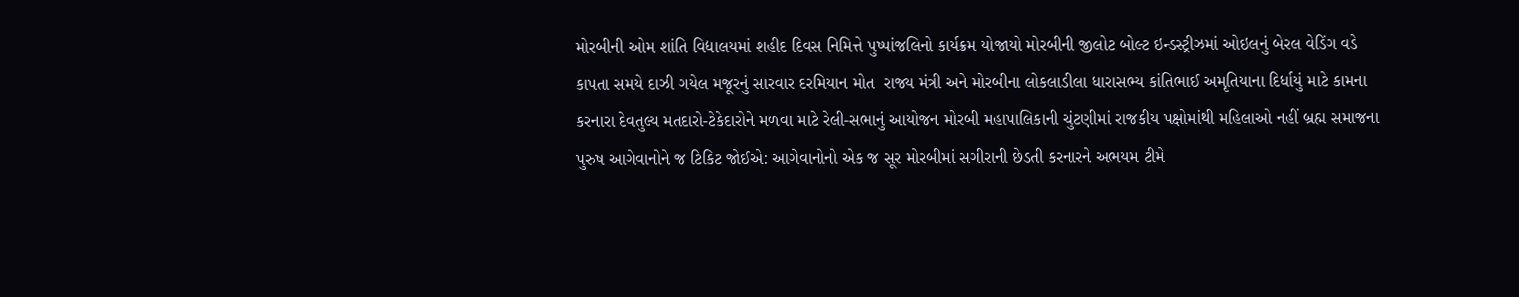મોરબીની ઓમ શાંતિ વિદ્યાલયમાં શહીદ દિવસ નિમિત્તે પુષ્પાંજલિનો કાર્યક્રમ યોજાયો મોરબીની જીલોટ બોલ્ટ ઇન્ડસ્ટ્રીઝમાં ઓઇલનું બેરલ વેડિંગ વડે કાપતા સમયે દાઝી ગયેલ મજૂરનું સારવાર દરમિયાન મોત  રાજ્ય મંત્રી અને મોરબીના લોકલાડીલા ધારાસભ્ય કાંતિભાઈ અમૃતિયાના દિર્ધાયું માટે કામના કરનારા દેવતુલ્ય મતદારો-ટેકેદારોને મળવા માટે રેલી-સભાનું આયોજન મોરબી મહાપાલિકાની ચુંટણીમાં રાજકીય પક્ષોમાંથી મહિલાઓ નહીં બ્રહ્મ સમાજના પુરુષ આગેવાનોને જ ટિકિટ જોઈએ: આગેવાનોનો એક જ સૂર મોરબીમાં સગીરાની છેડતી કરનારને અભયમ ટીમે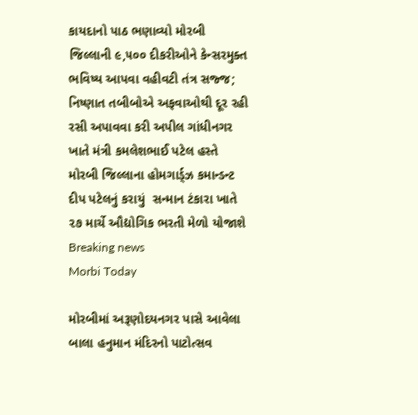કાયદાનો પાઠ ભણાવ્યો મોરબી જિલ્લાની ૯,૫૦૦ દીકરીઓને કેન્સરમુક્ત ભવિષ્ય આપવા વહીવટી તંત્ર સજ્જ; નિષ્ણાત તબીબોએ અફવાઓથી દૂર રહી રસી અપાવવા કરી અપીલ ગાંધીનગર ખાતે મંત્રી કમલેશભાઈ પટેલ હસ્તે મોરબી જિલ્લાના હોમગાર્ડ્ઝ કમાન્ડન્ટ દીપ પટેલનું કરાયું  સન્માન ટંકારા ખાતે ૨૭ માર્ચે ઔદ્યોગિક ભરતી મેળો યોજાશે
Breaking news
Morbi Today

મોરબીમાં અરૂણોદયનગર પાસે આવેલા બાલા હનુમાન મંદિરનો પાટોત્સવ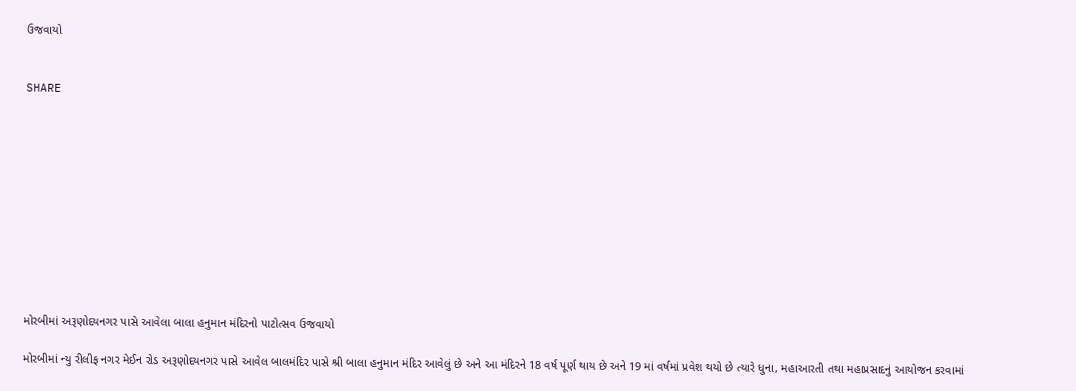ઉજવાયો


SHARE











મોરબીમાં અરૂણોદયનગર પાસે આવેલા બાલા હનુમાન મંદિરનો પાટોત્સવ ઉજવાયો

મોરબીમાં ન્યુ રીલીફ નગર મેઈન રોડ અરૂણોદયનગર પાસે આવેલ બાલમંદિર પાસે શ્રી બાલા હનુમાન મંદિર આવેલું છે અને આ મંદિરને 18 વર્ષ પૂર્ણ થાય છે અને 19 માં વર્ષમાં પ્રવેશ થયો છે ત્યારે ધુના, મહાઆરતી તથા મહાપ્રસાદનું આયોજન કરવામાં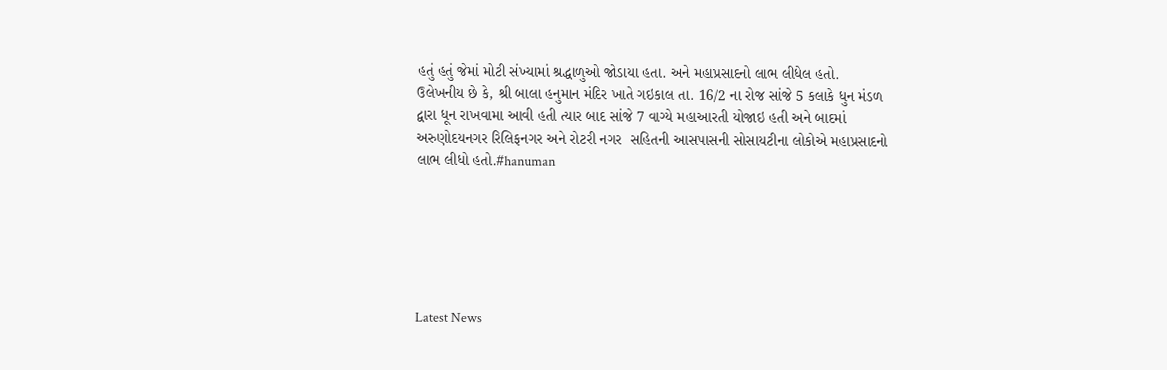હતું હતું જેમાં મોટી સંખ્યામાં શ્રદ્ધાળુઓ જોડાયા હતા. અને મહાપ્રસાદનો લાભ લીધેલ હતો. ઉલેખનીય છે કે, શ્રી બાલા હનુમાન મંદિર ખાતે ગઇકાલ તા. 16/2 ના રોજ સાંજે 5 કલાકે ધુન મંડળ દ્વારા ધૂન રાખવામા આવી હતી ત્યાર બાદ સાંજે 7 વાગ્યે મહાઆરતી યોજાઇ હતી અને બાદમાં અરુણોદયનગર રિલિફનગર અને રોટરી નગર  સહિતની આસપાસની સોસાયટીના લોકોએ મહાપ્રસાદનો લાભ લીધો હતો.#hanuman






Latest News